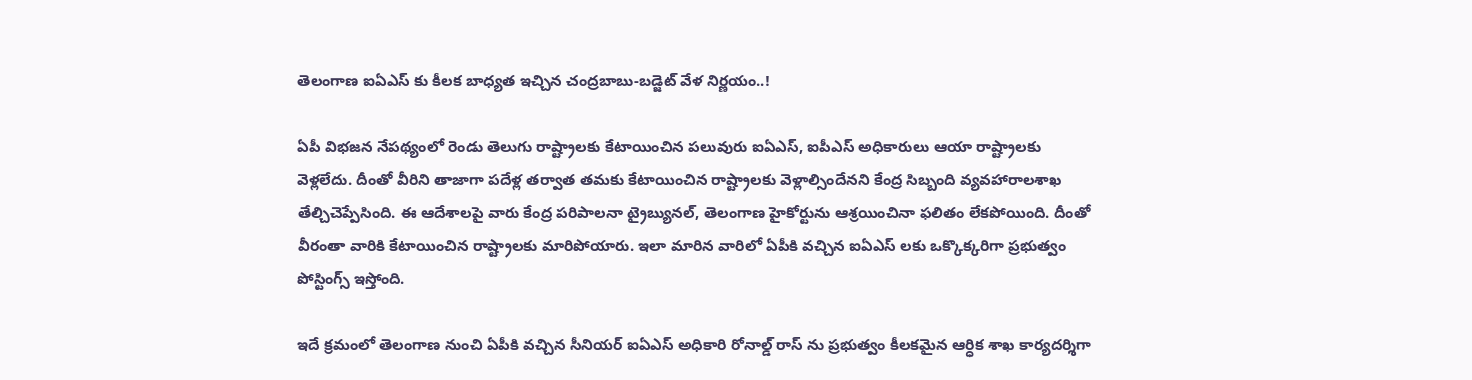తెలంగాణ ఐఏఎస్ కు కీలక బాధ్యత ఇచ్చిన చంద్రబాబు-బడ్జెట్ వేళ నిర్ణయం..!

ఏపీ విభజన నేపథ్యంలో రెండు తెలుగు రాష్ట్రాలకు కేటాయించిన పలువురు ఐఏఎస్, ఐపీఎస్ అధికారులు ఆయా రాష్ట్రాలకు వెళ్లలేదు. దీంతో వీరిని తాజాగా పదేళ్ల తర్వాత తమకు కేటాయించిన రాష్ట్రాలకు వెళ్లాల్సిందేనని కేంద్ర సిబ్బంది వ్యవహారాలశాఖ తేల్చిచెప్పేసింది. ఈ ఆదేశాలపై వారు కేంద్ర పరిపాలనా ట్రైబ్యునల్, తెలంగాణ హైకోర్టును ఆశ్రయించినా ఫలితం లేకపోయింది. దీంతో వీరంతా వారికి కేటాయించిన రాష్ట్రాలకు మారిపోయారు. ఇలా మారిన వారిలో ఏపీకి వచ్చిన ఐఏఎస్ లకు ఒక్కొక్కరిగా ప్రభుత్వం పోస్టింగ్స్ ఇస్తోంది.

ఇదే క్రమంలో తెలంగాణ నుంచి ఏపీకి వచ్చిన సీనియర్ ఐఏఎస్ అధికారి రోనాల్డ్ రాస్ ను ప్రభుత్వం కీలకమైన ఆర్ధిక శాఖ కార్యదర్శిగా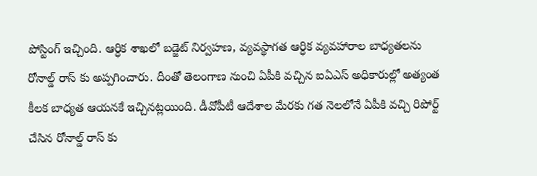పోస్టింగ్ ఇచ్చింది. ఆర్ధిక శాఖలో బడ్జెట్ నిర్వహణ, వ్యవస్థాగత ఆర్ధిక వ్యవహారాల బాధ్యతలను రోనాల్డ్ రాస్ కు అప్పగించారు. దీంతో తెలంగాణ నుంచి ఏపీకి వచ్చిన ఐఏఎస్ అధికారుల్లో అత్యంత కీలక బాధ్యత ఆయనకే ఇచ్చినట్లయింది. డీవోపీటీ ఆదేశాల మేరకు గత నెలలోనే ఏపీకి వచ్చి రిపోర్ట్ చేసిన రోనాల్డ్ రాస్ కు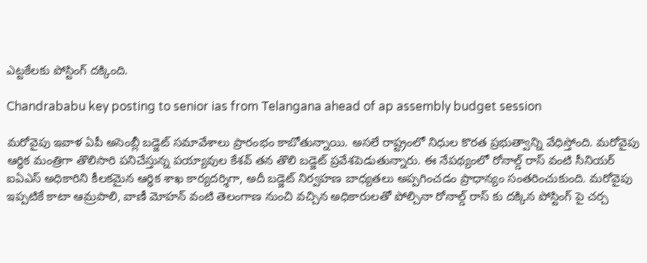ఎట్టకేలకు పోస్టింగ్ దక్కింది.

Chandrababu key posting to senior ias from Telangana ahead of ap assembly budget session

మరోవైపు ఇవాళ ఏపీ అసెంబ్లీ బడ్జెట్ సమావేశాలు ప్రారంభం కాబోతున్నాయి. అసలే రాష్ట్రంలో నిధుల కొరత ప్రభుత్వాన్ని వేధిస్తోంది. మరోవైపు ఆర్ధిక మంత్రిగా తొలిసారి పనిచేస్తున్న పయ్యావుల కేశవ్ తన తొలి బడ్జెట్ ప్రవేశపెడుతున్నారు. ఈ నేపథ్యంలో రోనాల్డ్ రాస్ వంటి సీనియర్ ఐఏఎస్ అధికారిని కీలకమైన ఆర్ధిక శాఖ కార్యదర్శిగా, అదీ బడ్జెట్ నిర్వహణ బాధ్యతలు అప్పగించడం ప్రాధాన్యం సంతరించుకుంది. మరోవైపు ఇప్పటికే కాటా ఆమ్రపాలి, వాణీ మోహన్ వంటి తెలంగాణ నుంచి వచ్చిన అధికారులతో పోల్చినా రోనాల్డ్ రాస్ కు దక్కిన పోస్టింగ్ పై చర్చ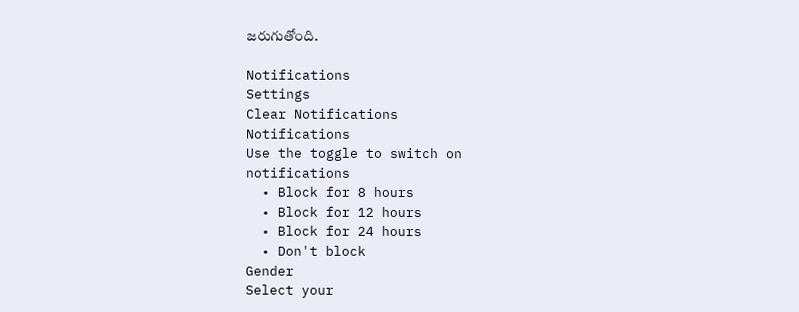జరుగుతోంది.

Notifications
Settings
Clear Notifications
Notifications
Use the toggle to switch on notifications
  • Block for 8 hours
  • Block for 12 hours
  • Block for 24 hours
  • Don't block
Gender
Select your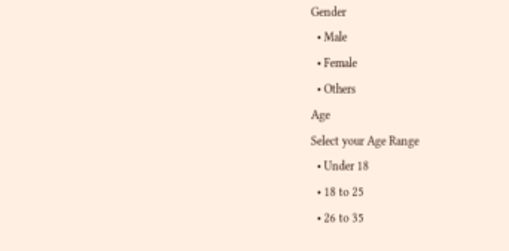Gender
  • Male
  • Female
  • Others
Age
Select your Age Range
  • Under 18
  • 18 to 25
  • 26 to 35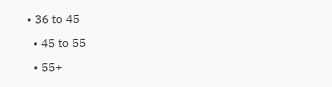• 36 to 45
  • 45 to 55
  • 55+